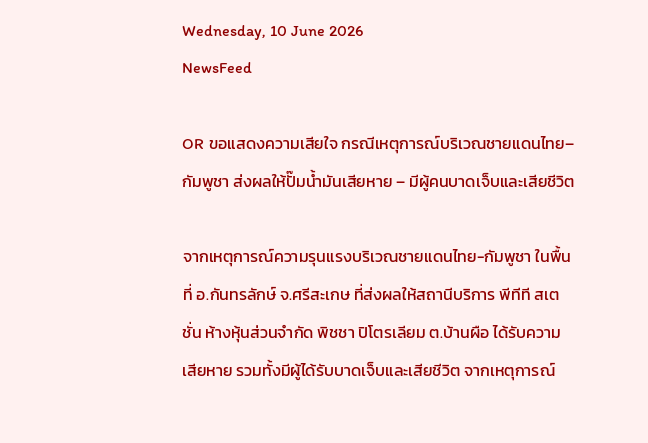Wednesday, 10 June 2026
NewsFeed

OR ขอแสดงความเสียใจ กรณีเหตุการณ์บริเวณชายแดนไทย–กัมพูชา ส่งผลให้ปั๊มน้ำมันเสียหาย – มีผู้คนบาดเจ็บและเสียชีวิต

จากเหตุการณ์ความรุนแรงบริเวณชายแดนไทย-กัมพูชา ในพื้นที่ อ.กันทรลักษ์ จ.ศรีสะเกษ ที่ส่งผลให้สถานีบริการ พีทีที สเตชั่น ห้างหุ้นส่วนจำกัด พิชชา ปิโตรเลียม ต.บ้านผือ ได้รับความเสียหาย รวมทั้งมีผู้ได้รับบาดเจ็บและเสียชีวิต จากเหตุการณ์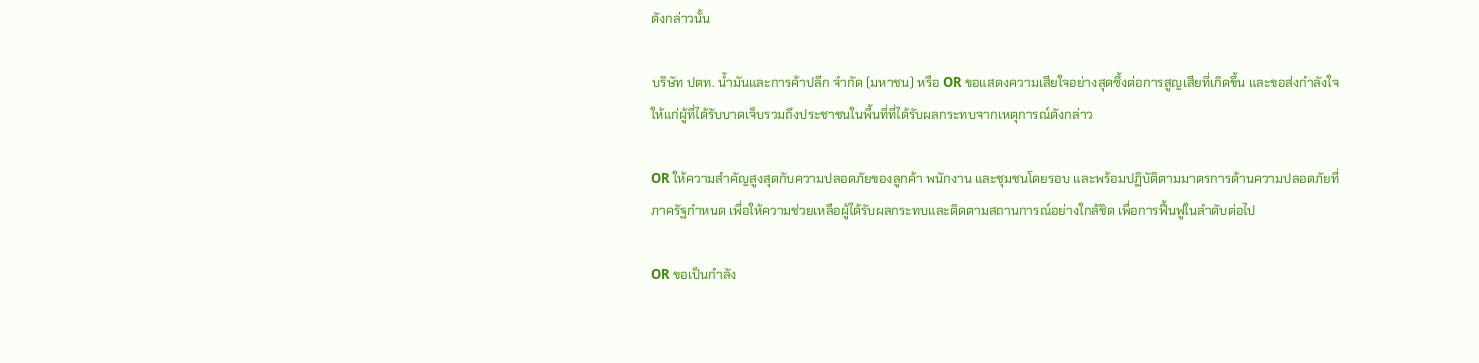ดังกล่าวนั้น

บริษัท ปตท. น้ำมันและการค้าปลีก จำกัด (มหาชน) หรือ OR ขอแสดงความเสียใจอย่างสุดซึ้งต่อการสูญเสียที่เกิดขึ้น และขอส่งกำลังใจให้แก่ผู้ที่ได้รับบาดเจ็บรวมถึงประชาชนในพื้นที่ที่ได้รับผลกระทบจากเหตุการณ์ดังกล่าว

OR ให้ความสำคัญสูงสุดกับความปลอดภัยของลูกค้า พนักงาน และชุมชนโดยรอบ และพร้อมปฏิบัติตามมาตรการด้านความปลอดภัยที่ภาครัฐกำหนด เพื่อให้ความช่วยเหลือผู้ได้รับผลกระทบและติดตามสถานการณ์อย่างใกล้ชิด เพื่อการฟื้นฟูในลำดับต่อไป

OR ขอเป็นกำลัง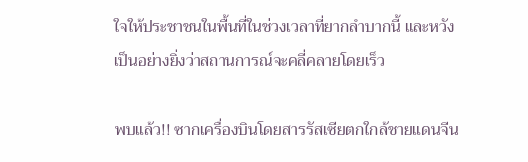ใจให้ประชาชนในพื้นที่ในช่วงเวลาที่ยากลำบากนี้ และหวังเป็นอย่างยิ่งว่าสถานการณ์จะคลี่คลายโดยเร็ว

พบแล้ว!! ซากเครื่องบินโดยสารรัสเซียตกใกล้ชายแดนจีน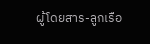ผู้โดยสาร-ลูกเรือ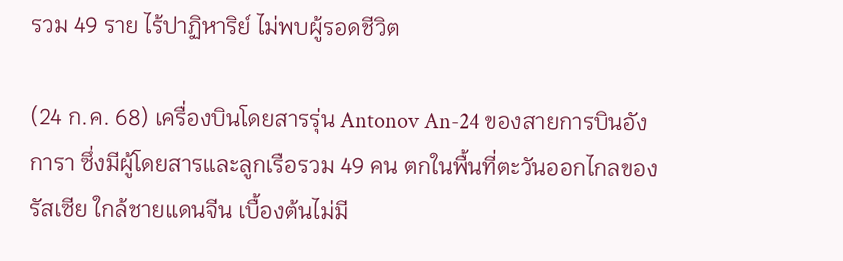รวม 49 ราย ไร้ปาฏิหาริย์ ไม่พบผู้รอดชีวิต

(24 ก.ค. 68) เครื่องบินโดยสารรุ่น Antonov An-24 ของสายการบินอังการา ซึ่งมีผู้โดยสารและลูกเรือรวม 49 คน ตกในพื้นที่ตะวันออกไกลของรัสเซีย ใกล้ชายแดนจีน เบื้องต้นไม่มี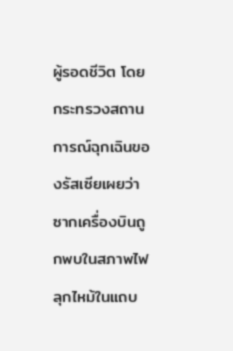ผู้รอดชีวิต โดยกระทรวงสถานการณ์ฉุกเฉินของรัสเซียเผยว่า ซากเครื่องบินถูกพบในสภาพไฟลุกไหม้ในแถบ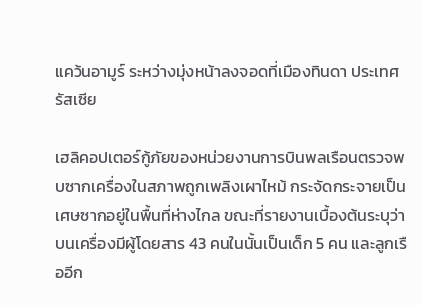แคว้นอามูร์ ระหว่างมุ่งหน้าลงจอดที่เมืองทินดา ประเทศรัสเซีย

เฮลิคอปเตอร์กู้ภัยของหน่วยงานการบินพลเรือนตรวจพบซากเครื่องในสภาพถูกเพลิงเผาไหม้ กระจัดกระจายเป็นเศษซากอยู่ในพื้นที่ห่างไกล ขณะที่รายงานเบื้องต้นระบุว่าบนเครื่องมีผู้โดยสาร 43 คนในนั้นเป็นเด็ก 5 คน และลูกเรืออีก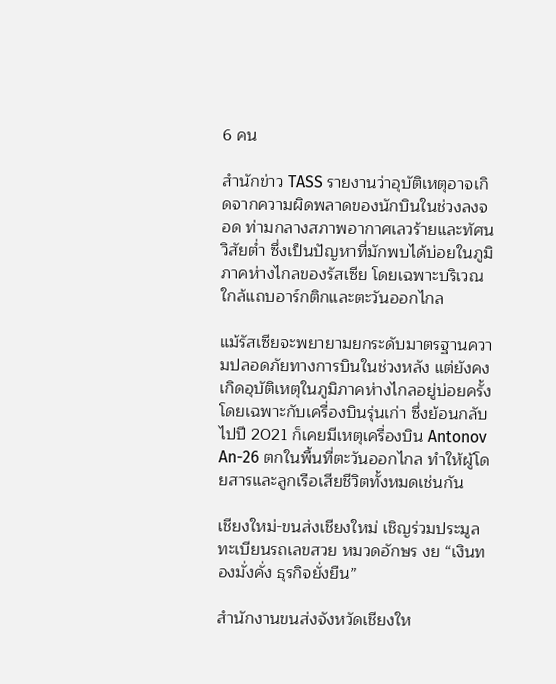6 คน

สำนักข่าว TASS รายงานว่าอุบัติเหตุอาจเกิดจากความผิดพลาดของนักบินในช่วงลงจอด ท่ามกลางสภาพอากาศเลวร้ายและทัศนวิสัยต่ำ ซึ่งเป็นปัญหาที่มักพบได้บ่อยในภูมิภาคห่างไกลของรัสเซีย โดยเฉพาะบริเวณใกล้แถบอาร์กติกและตะวันออกไกล

แม้รัสเซียจะพยายามยกระดับมาตรฐานความปลอดภัยทางการบินในช่วงหลัง แต่ยังคงเกิดอุบัติเหตุในภูมิภาคห่างไกลอยู่บ่อยครั้ง โดยเฉพาะกับเครื่องบินรุ่นเก่า ซึ่งย้อนกลับไปปี 2021 ก็เคยมีเหตุเครื่องบิน Antonov An-26 ตกในพื้นที่ตะวันออกไกล ทำให้ผู้โดยสารและลูกเรือเสียชีวิตทั้งหมดเช่นกัน

เชียงใหม่-ขนส่งเชียงใหม่ เชิญร่วมประมูลทะเบียนรถเลขสวย หมวดอักษร งย “เงินทองมั่งคั่ง ธุรกิจยั่งยืน”

สำนักงานขนส่งจังหวัดเชียงให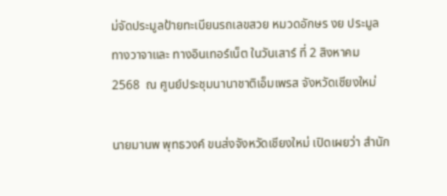ม่จัดประมูลป้ายทะเบียนรถเลขสวย หมวดอักษร งย ประมูลทางวาจาและ ทางอินเทอร์เน็ต ในวันเสาร์ ที่ 2 สิงหาคม 2568  ณ ศูนย์ประชุมนานาชาติเอ็มเพรส จังหวัดเชียงใหม่

นายมานพ พุทธวงค์ ขนส่งจังหวัดเชียงใหม่ เปิดเผยว่า สำนัก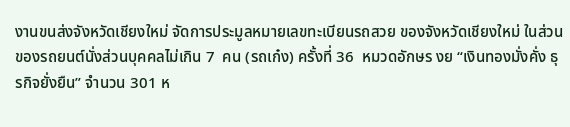งานขนส่งจังหวัดเชียงใหม่ จัดการประมูลหมายเลขทะเบียนรถสวย ของจังหวัดเชียงใหม่ ในส่วนของรถยนต์นั่งส่วนบุคคลไม่เกิน 7  คน (รถเก๋ง) ครั้งที่ 36  หมวดอักษร งย “เงินทองมั่งคั่ง ธุรกิจยั่งยืน” จำนวน 301 ห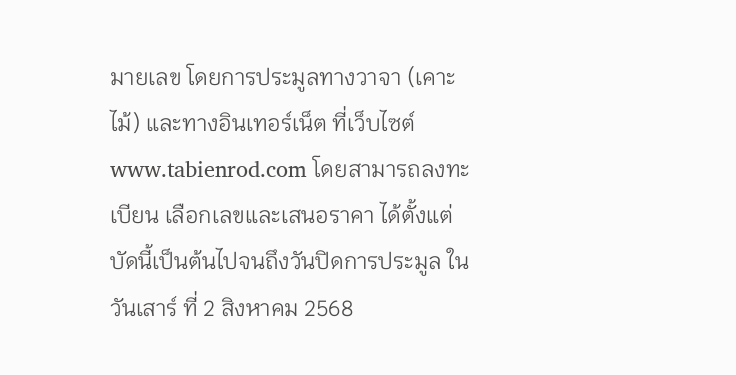มายเลข โดยการประมูลทางวาจา (เคาะไม้) และทางอินเทอร์เน็ต ที่เว็บไซต์ www.tabienrod.com โดยสามารถลงทะเบียน เลือกเลขและเสนอราคา ได้ตั้งแต่บัดนี้เป็นต้นไปจนถึงวันปิดการประมูล ในวันเสาร์ ที่ 2 สิงหาคม 2568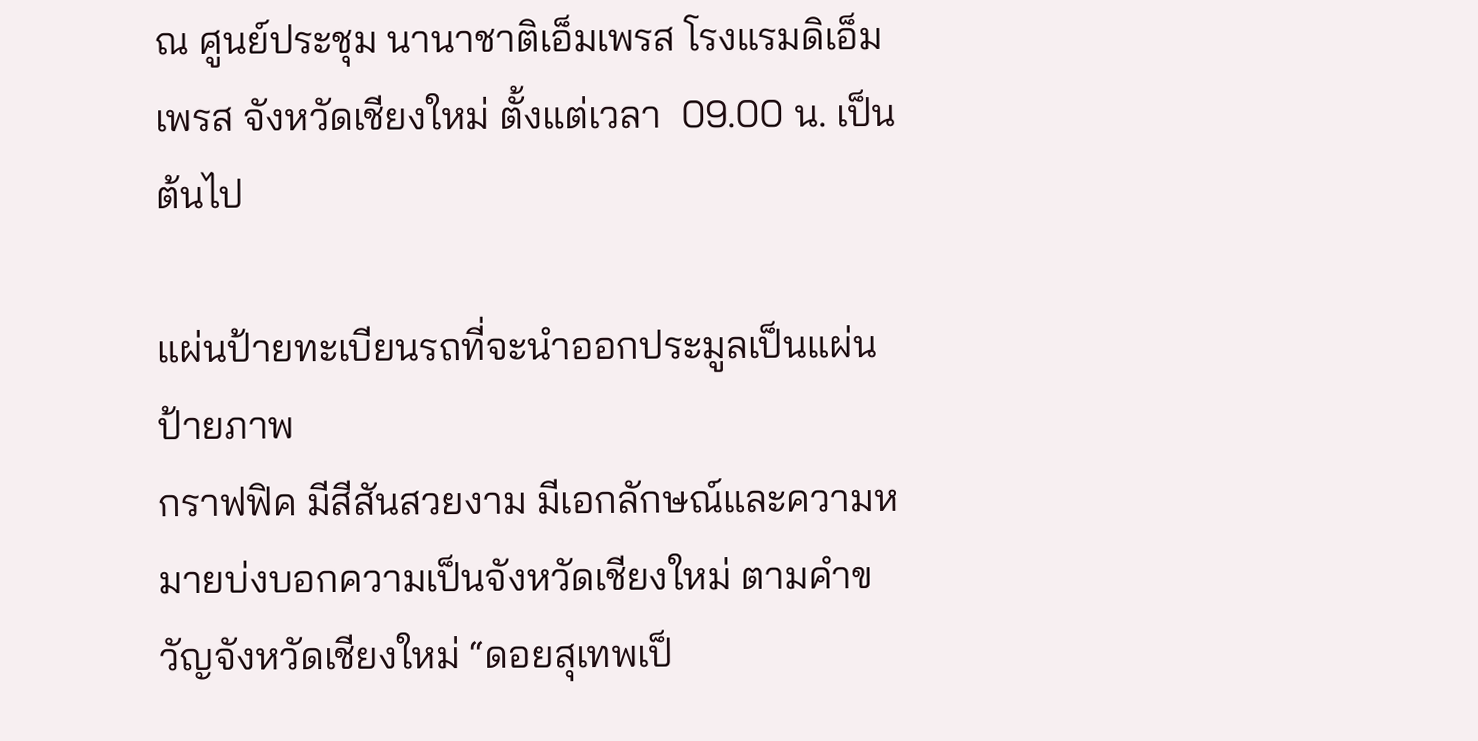ณ ศูนย์ประชุม นานาชาติเอ็มเพรส โรงแรมดิเอ็มเพรส จังหวัดเชียงใหม่ ตั้งแต่เวลา  09.00 น. เป็นต้นไป

แผ่นป้ายทะเบียนรถที่จะนำออกประมูลเป็นแผ่นป้ายภาพ
กราฟฟิค มีสีสันสวยงาม มีเอกลักษณ์และความหมายบ่งบอกความเป็นจังหวัดเชียงใหม่ ตามคำขวัญจังหวัดเชียงใหม่ “ดอยสุเทพเป็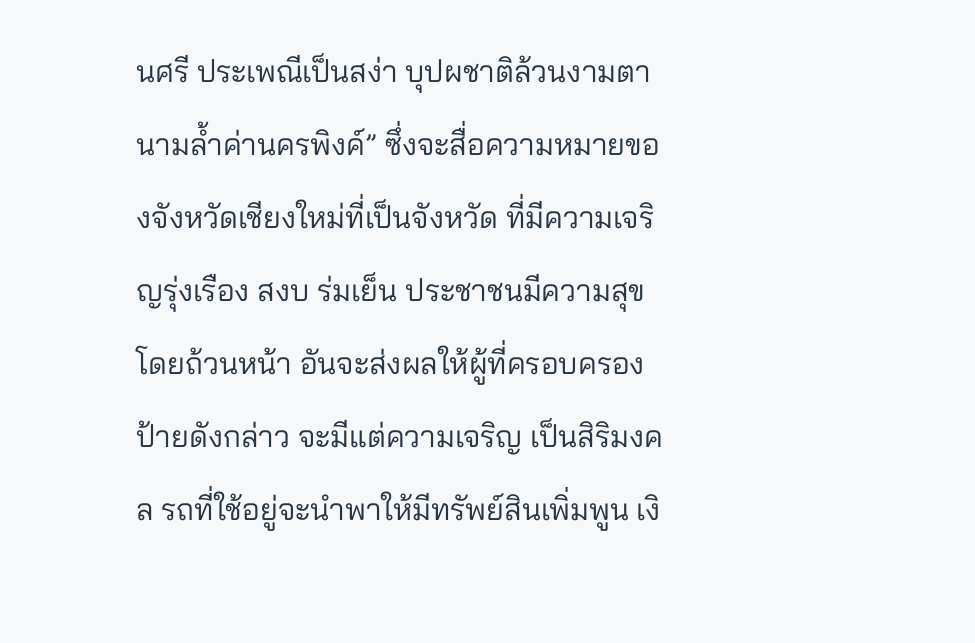นศรี ประเพณีเป็นสง่า บุปผชาติล้วนงามตา นามล้ำค่านครพิงค์” ซึ่งจะสื่อความหมายของจังหวัดเชียงใหม่ที่เป็นจังหวัด ที่มีความเจริญรุ่งเรือง สงบ ร่มเย็น ประชาชนมีความสุขโดยถ้วนหน้า อันจะส่งผลให้ผู้ที่ครอบครองป้ายดังกล่าว จะมีแต่ความเจริญ เป็นสิริมงคล รถที่ใช้อยู่จะนำพาให้มีทรัพย์สินเพิ่มพูน เงิ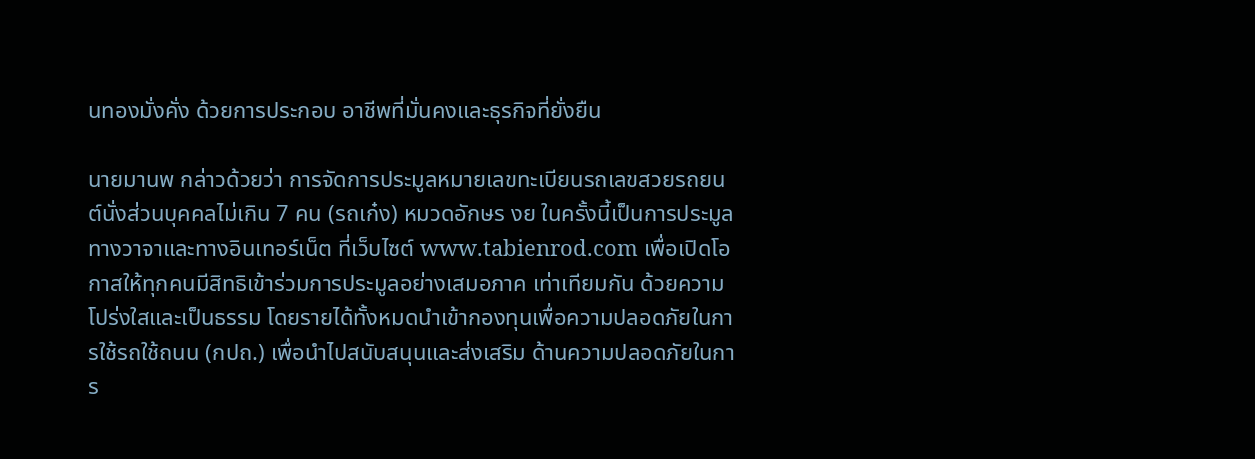นทองมั่งคั่ง ด้วยการประกอบ อาชีพที่มั่นคงและธุรกิจที่ยั่งยืน

นายมานพ กล่าวด้วยว่า การจัดการประมูลหมายเลขทะเบียนรถเลขสวยรถยนต์นั่งส่วนบุคคลไม่เกิน 7 คน (รถเก๋ง) หมวดอักษร งย ในครั้งนี้เป็นการประมูลทางวาจาและทางอินเทอร์เน็ต ที่เว็บไซต์ www.tabienrod.com เพื่อเปิดโอกาสให้ทุกคนมีสิทธิเข้าร่วมการประมูลอย่างเสมอภาค เท่าเทียมกัน ด้วยความโปร่งใสและเป็นธรรม โดยรายได้ทั้งหมดนำเข้ากองทุนเพื่อความปลอดภัยในการใช้รถใช้ถนน (กปถ.) เพื่อนำไปสนับสนุนและส่งเสริม ด้านความปลอดภัยในการ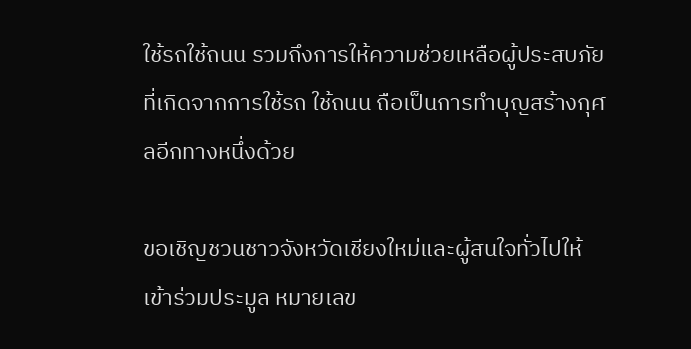ใช้รถใช้ถนน รวมถึงการให้ความช่วยเหลือผู้ประสบภัยที่เกิดจากการใช้รถ ใช้ถนน ถือเป็นการทำบุญสร้างกุศลอีกทางหนึ่งด้วย

ขอเชิญชวนชาวจังหวัดเชียงใหม่และผู้สนใจทั่วไปให้เข้าร่วมประมูล หมายเลข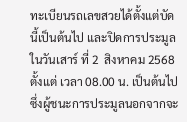ทะเบียนรถเลขสวยได้ตั้งแต่บัดนี้เป็นต้นไป และปิดการประมูลในวันเสาร์ ที่ 2  สิงหาคม 2568 ตั้งแต่ เวลา 08.00 น. เป็นต้นไป ซึ่งผู้ชนะการประมูลนอกจากจะ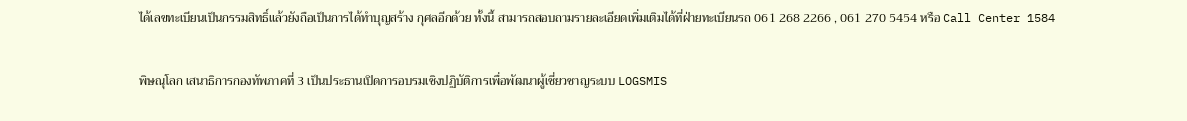ได้เลขทะเบียนเป็นกรรมสิทธิ์แล้วยังถือเป็นการได้ทำบุญสร้าง กุศลอีกด้วย ทั้งนี้ สามารถสอบถามรายละเอียดเพิ่มเติมได้ที่ฝ่ายทะเบียนรถ 061 268 2266 , 061 270 5454 หรือ Call Center 1584

พิษณุโลก เสนาธิการกองทัพภาคที่ 3 เป็นประธานเปิดการอบรมเชิงปฏิบัติการเพื่อพัฒนาผู้เชี่ยวชาญระบบ LOGSMIS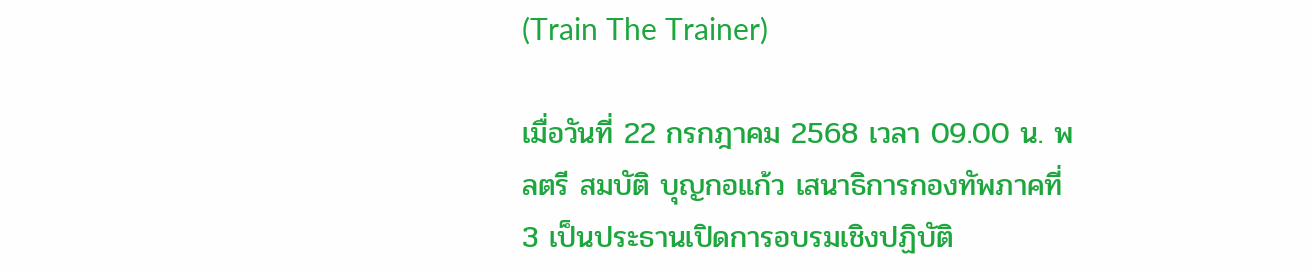(Train The Trainer)

เมื่อวันที่ 22 กรกฎาคม 2568 เวลา 09.00 น. พลตรี สมบัติ บุญกอแก้ว เสนาธิการกองทัพภาคที่ 3 เป็นประธานเปิดการอบรมเชิงปฏิบัติ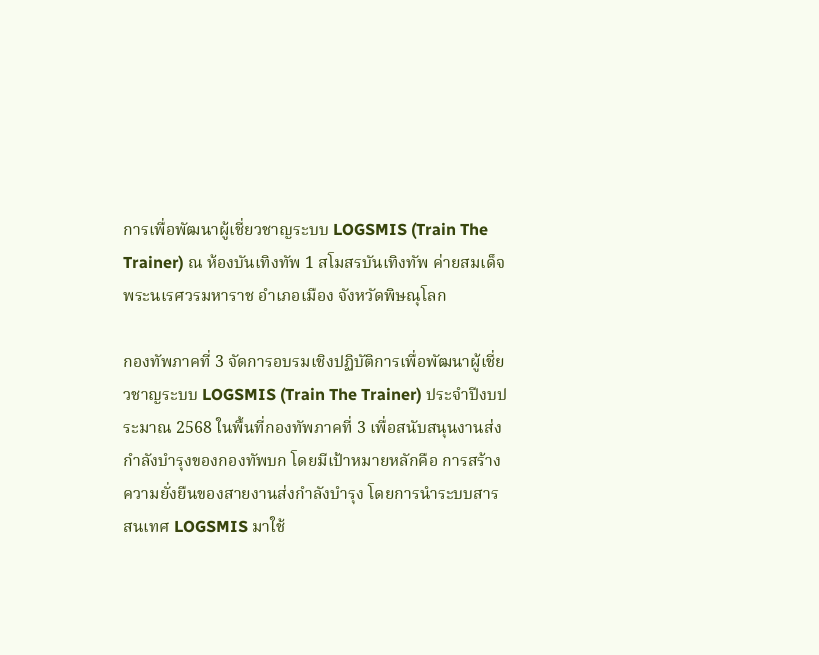การเพื่อพัฒนาผู้เชี่ยวชาญระบบ LOGSMIS (Train The Trainer) ณ ห้องบันเทิงทัพ 1 สโมสรบันเทิงทัพ ค่ายสมเด็จพระนเรศวรมหาราช อำเภอเมือง จังหวัดพิษณุโลก

กองทัพภาคที่ 3 จัดการอบรมเชิงปฏิบัติการเพื่อพัฒนาผู้เชี่ยวชาญระบบ LOGSMIS (Train The Trainer) ประจำปีงบประมาณ 2568 ในพื้นที่กองทัพภาคที่ 3 เพื่อสนับสนุนงานส่งกำลังบำรุงของกองทัพบก โดยมีเป้าหมายหลักคือ การสร้างความยั่งยืนของสายงานส่งกำลังบำรุง โดยการนำระบบสารสนเทศ LOGSMIS มาใช้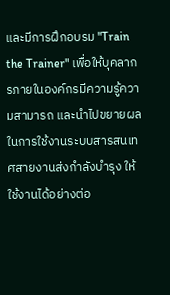และมีการฝึกอบรม "Train the Trainer" เพื่อให้บุคลากรภายในองค์กรมีความรู้ความสามารถ และนำไปขยายผลในการใช้งานระบบสารสนเทศสายงานส่งกำลังบำรุง ให้ใช้งานได้อย่างต่อ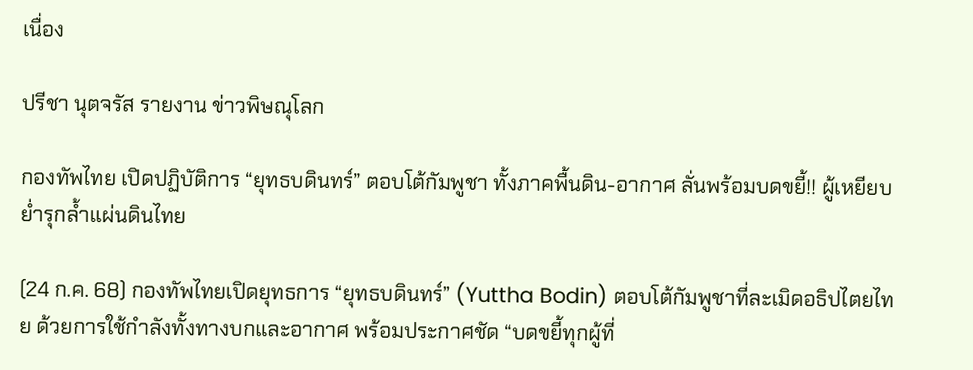เนื่อง

ปรีชา นุตจรัส รายงาน ข่าวพิษณุโลก

กองทัพไทย เปิดปฏิบัติการ “ยุทธบดินทร์” ตอบโต้กัมพูชา ทั้งภาคพื้นดิน-อากาศ ลั่นพร้อมบดขยี้!! ผู้เหยียบย่ำรุกลํ้าแผ่นดินไทย

(24 ก.ค. 68) กองทัพไทยเปิดยุทธการ “ยุทธบดินทร์” (Yuttha Bodin) ตอบโต้กัมพูชาที่ละเมิดอธิปไตยไทย ด้วยการใช้กำลังทั้งทางบกและอากาศ พร้อมประกาศชัด “บดขยี้ทุกผู้ที่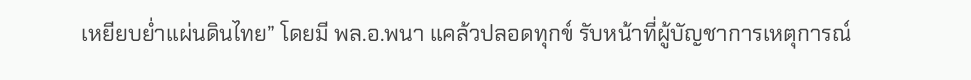เหยียบย่ำแผ่นดินไทย” โดยมี พล.อ.พนา แคล้วปลอดทุกข์ รับหน้าที่ผู้บัญชาการเหตุการณ์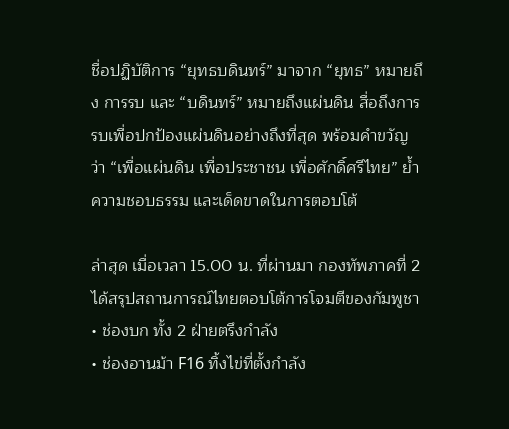ชื่อปฏิบัติการ “ยุทธบดินทร์” มาจาก “ยุทธ” หมายถึง การรบ และ “บดินทร์” หมายถึงแผ่นดิน สื่อถึงการรบเพื่อปกป้องแผ่นดินอย่างถึงที่สุด พร้อมคำขวัญว่า “เพื่อแผ่นดิน เพื่อประชาชน เพื่อศักดิ์ศรีไทย” ย้ำความชอบธรรม และเด็ดขาดในการตอบโต้

ล่าสุด เมื่อเวลา 15.00 น. ที่ผ่านมา กองทัพภาคที่ 2 ได้สรุปสถานการณ์ไทยตอบโต้การโจมตีของกัมพูชา
• ช่องบก ทั้ง 2 ฝ่ายตรึงกำลัง
• ช่องอานม้า F16 ทิ้งไข่ที่ตั้งกำลัง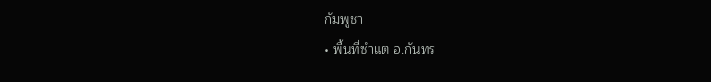กัมพูชา
• พื้นที่ซำแต อ.กันทร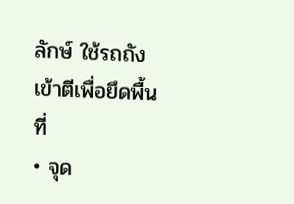ลักษ์ ใช้รถถังเข้าตีเพื่อยึดพื้นที่
• จุด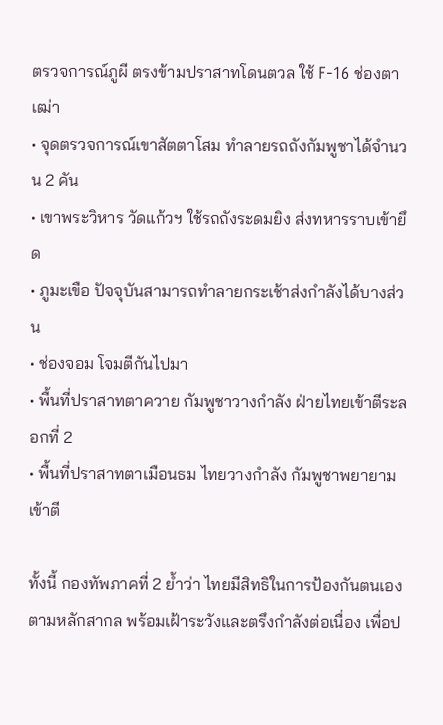ตรวจการณ์ภูผี ตรงข้ามปราสาทโดนตวล ใช้ F-16 ช่องตาเฒ่า
• จุดตรวจการณ์เขาสัตตาโสม ทำลายรถถังกัมพูชาได้จำนวน 2 คัน
• เขาพระวิหาร วัดแก้วฯ ใช้รถถังระดมยิง ส่งทหารราบเข้ายึด
• ภูมะเขือ ปัจจุบันสามารถทำลายกระเช้าส่งกำลังได้บางส่วน
• ช่องจอม โจมตีกันไปมา
• พื้นที่ปราสาทตาควาย กัมพูชาวางกำลัง ฝ่ายไทยเข้าตีระลอกที่ 2
• พื้นที่ปราสาทตาเมือนธม ไทยวางกำลัง กัมพูชาพยายามเข้าตี

ทั้งนี้ กองทัพภาคที่ 2 ย้ำว่า ไทยมีสิทธิในการป้องกันตนเองตามหลักสากล พร้อมเฝ้าระวังและตรึงกำลังต่อเนื่อง เพื่อป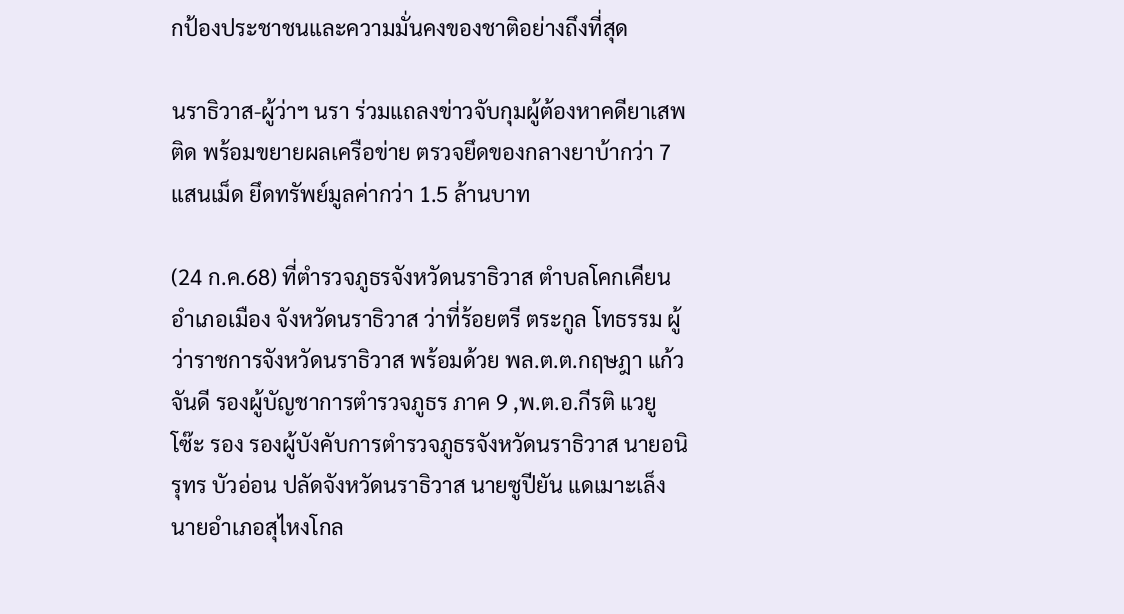กป้องประชาชนและความมั่นคงของชาติอย่างถึงที่สุด

นราธิวาส-ผู้ว่าฯ นรา ร่วมแถลงข่าวจับกุมผู้ต้องหาคดียาเสพติด พร้อมขยายผลเครือข่าย ตรวจยึดของกลางยาบ้ากว่า 7 แสนเม็ด ยึดทรัพย์มูลค่ากว่า 1.5 ล้านบาท

(24 ก.ค.68) ที่ตำรวจภูธรจังหวัดนราธิวาส ตำบลโคกเคียน อำเภอเมือง จังหวัดนราธิวาส ว่าที่ร้อยตรี ตระกูล โทธรรม ผู้ว่าราชการจังหวัดนราธิวาส พร้อมด้วย พล.ต.ต.กฤษฎา แก้วจันดี รองผู้บัญชาการตำรวจภูธร ภาค 9 ,พ.ต.อ.กีรติ แวยูโซ๊ะ รอง รองผู้บังคับการตำรวจภูธรจังหวัดนราธิวาส นายอนิรุทร บัวอ่อน ปลัดจังหวัดนราธิวาส นายซูปียัน แดเมาะเล็ง นายอำเภอสุไหงโกล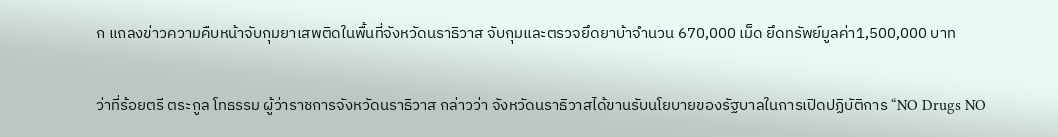ก แถลงข่าวความคืบหน้าจับกุมยาเสพติดในพื้นที่จังหวัดนราธิวาส จับกุมและตรวจยึดยาบ้าจำนวน 670,000 เม็ด ยึดทรัพย์มูลค่า1,500,000 บาท

ว่าที่ร้อยตรี ตระกูล โทธรรม ผู้ว่าราชการจังหวัดนราธิวาส กล่าวว่า จังหวัดนราธิวาสได้ขานรับนโยบายของรัฐบาลในการเปิดปฏิบัติการ “NO Drugs NO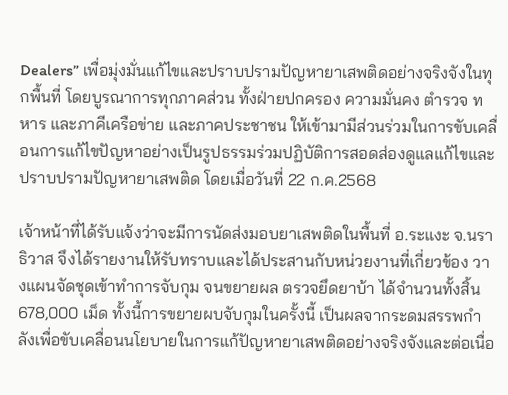Dealers” เพื่อมุ่งมั่นแก้ไขและปราบปรามปัญหายาเสพติดอย่างจริงจังในทุกพื้นที่ โดยบูรณาการทุกภาคส่วน ทั้งฝ่ายปกครอง ความมั่นคง ตำรวจ ทหาร และภาคีเครือข่าย และภาคประชาชน ให้เข้ามามีส่วนร่วมในการขับเคลื่อนการแก้ไขปัญหาอย่างเป็นรูปธรรมร่วมปฏิบัติการสอดส่องดูแลแก้ไขและปราบปรามปัญหายาเสพติด โดยเมื่อวันที่ 22 ก.ค.2568

เจ้าหน้าที่ได้รับแจ้งว่าจะมีการนัดส่งมอบยาเสพติดในพื้นที่ อ.ระแงะ จ.นราธิวาส จึงได้รายงานให้รับทราบและได้ประสานกับหน่วยงานที่เกี่ยวข้อง วางแผนจัดชุดเข้าทำการจับกุม จนขยายผล ตรวจยึดยาบ้า ได้จำนวนทั้งสิ้น 678,000 เม็ด ทั้งนี้การขยายผบจับกุมในครั้งนี้ เป็นผลจากระดมสรรพกำลังเพื่อขับเคลื่อนนโยบายในการแก้ปัญหายาเสพติดอย่างจริงจังและต่อเนื่อ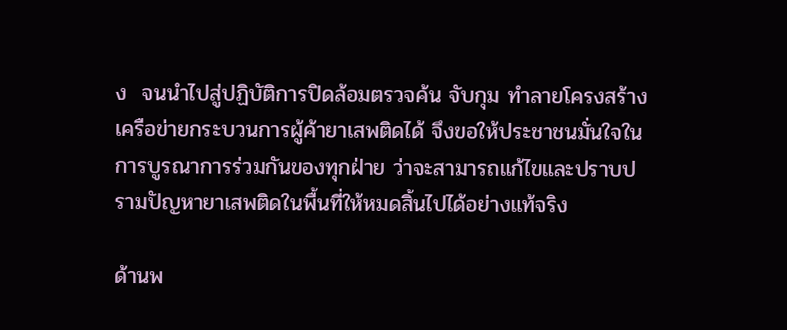ง  จนนำไปสู่ปฏิบัติการปิดล้อมตรวจค้น จับกุม ทำลายโครงสร้างเครือข่ายกระบวนการผู้ค้ายาเสพติดได้ จึงขอให้ประชาชนมั่นใจในการบูรณาการร่วมกันของทุกฝ่าย ว่าจะสามารถแก้ไขและปราบปรามปัญหายาเสพติดในพื้นที่ให้หมดสิ้นไปได้อย่างแท้จริง

ด้านพ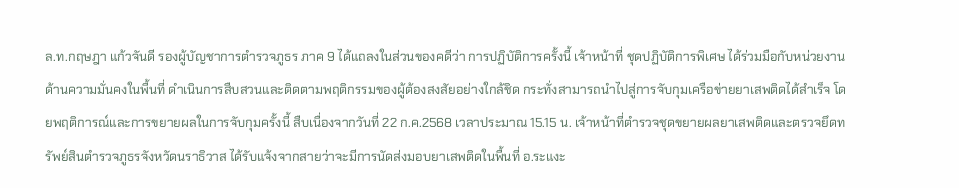ล.ท.กฤษฎา แก้วจันดี รองผู้บัญชาการตำรวจภูธร ภาค 9 ได้แถลงในส่วนของคดีว่า การปฏิบัติการครั้งนี้ เจ้าหน้าที่ ชุดปฏิบัติการพิเศษ ได้ร่วมมือกับหน่วยงานด้านความมั่นคงในพื้นที่ ดำเนินการสืบสวนและติดตามพฤติกรรมของผู้ต้องสงสัยอย่างใกล้ชิด กระทั่งสามารถนำไปสู่การจับกุมเครือข่ายยาเสพติดได้สำเร็จ โดยพฤติการณ์และการขยายผลในการจับกุมครั้งนี้ สืบเนื่องจากวันที่ 22 ก.ค.2568 เวลาประมาณ 15.15 น. เจ้าหน้าที่ตำรวจชุดขยายผลยาเสพติดและตรวจยึดทรัพย์สินตำรวจภูธรจังหวัดนราธิวาส ได้รับแจ้งจากสายว่าจะมีการนัดส่งมอบยาเสพติดในพื้นที่ อ.ระแงะ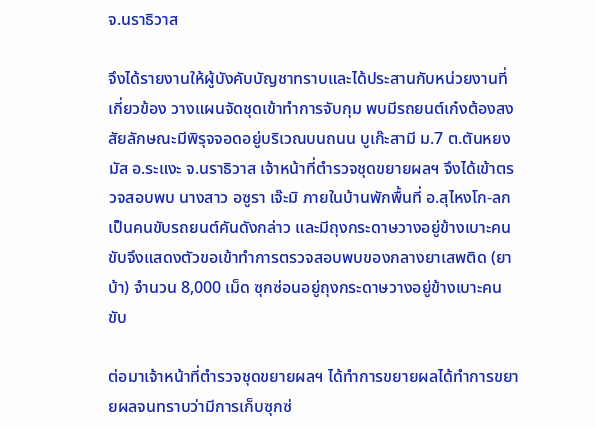จ.นราธิวาส

จึงได้รายงานให้ผู้บังคับบัญชาทราบและได้ประสานกับหน่วยงานที่เกี่ยวข้อง วางแผนจัดชุดเข้าทำการจับกุม พบมีรถยนต์เก๋งต้องสงสัยลักษณะมีพิรุจจอดอยู่บริเวณบนถนน บูเก๊ะสามี ม.7 ต.ตันหยงมัส อ.ระแงะ จ.นราธิวาส เจ้าหน้าที่ตำรวจชุดขยายผลฯ จึงได้เข้าตรวจสอบพบ นางสาว อซูรา เจ๊ะมิ ภายในบ้านพักพื้นที่ อ.สุไหงโก-ลก เป็นคนขับรถยนต์คันดังกล่าว และมีถุงกระดาษวางอยู่ข้างเบาะคนขับจึงแสดงตัวขอเข้าทำการตรวจสอบพบของกลางยาเสพติด (ยาบ้า) จำนวน 8,000 เม็ด ซุกซ่อนอยู่ถุงกระดาษวางอยู่ข้างเบาะคนขับ

ต่อมาเจ้าหน้าที่ตำรวจชุดขยายผลฯ ได้ทำการขยายผลได้ทำการขยายผลจนทราบว่ามีการเก็บซุกซ่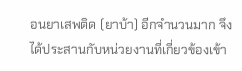อนยาเสพติด (ยาบ้า) อีกจำนวนมาก จึงได้ประสานกับหน่วยงานที่เกี่ยวข้องเข้า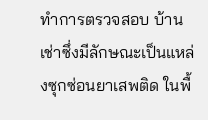ทำการตรวจสอบ บ้านเช่าซึ่งมีลักษณะเป็นแหล่งซุกซ่อนยาเสพติด ในพื้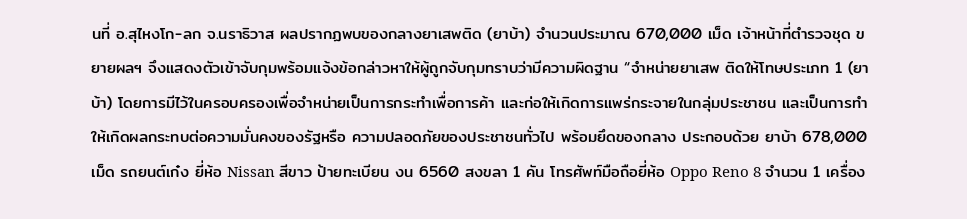นที่ อ.สุไหงโก-ลก จ.นราธิวาส ผลปรากฏพบของกลางยาเสพติด (ยาบ้า) จำนวนประมาณ 670,000 เม็ด เจ้าหน้าที่ตำรวจชุด ขยายผลฯ จึงแสดงตัวเข้าจับกุมพร้อมแจ้งข้อกล่าวหาให้ผู้ถูกจับกุมทราบว่ามีความผิดฐาน “จำหน่ายยาเสพ ติดให้โทษประเภท 1 (ยาบ้า) โดยการมีไว้ในครอบครองเพื่อจำหน่ายเป็นการกระทำเพื่อการค้า และก่อให้เกิดการแพร่กระจายในกลุ่มประชาชน และเป็นการทำให้เกิดผลกระทบต่อความมั่นคงของรัฐหรือ ความปลอดภัยของประชาชนทั่วไป พร้อมยึดของกลาง ประกอบด้วย ยาบ้า 678,000 เม็ด รถยนต์เก๋ง ยี่ห้อ Nissan สีขาว ป้ายทะเบียน งน 6560 สงขลา 1 คัน โทรศัพท์มือถือยี่ห้อ Oppo Reno 8 จำนวน 1 เครื่อง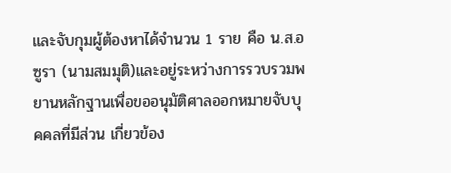และจับกุมผู้ต้องหาได้จำนวน 1 ราย คือ น.ส.อซูรา (นามสมมุติ)และอยู่ระหว่างการรวบรวมพยานหลักฐานเพื่อขออนุมัติศาลออกหมายจับบุคคลที่มีส่วน เกี่ยวข้อง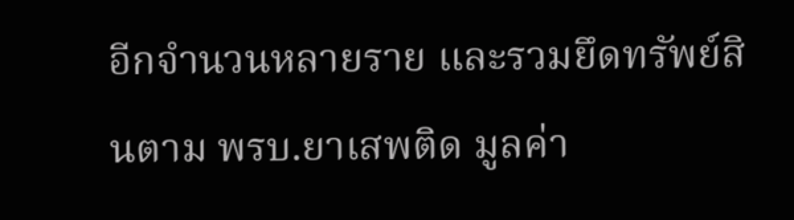อีกจำนวนหลายราย และรวมยึดทรัพย์สินตาม พรบ.ยาเสพติด มูลค่า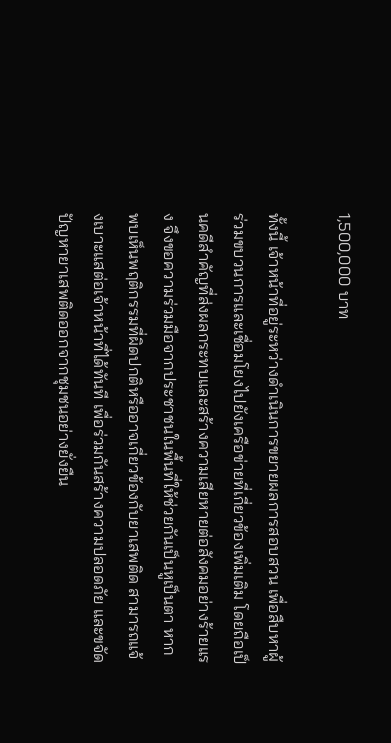1,500,000 บาท

ทั้งนี้ เจ้าหน้าที่อยู่ระหว่างดำเนินการขยายผลการสอบสวน เพื่อสืบหาผู้ร่วมขบวนการและเชื่อมโยงไปยังเครือข่ายที่เกี่ยวข้องเพิ่มเติม โดยถือเป็นคดีสำคัญที่ส่งผลกระทบและสร้างความเสียหายต่อสังคมอย่างร้ายแรง จึงขอความร่วมมือจากประชาชนในพื้นที่ให้ช่วยกันเป็นหูเป็นตา หากพบเห็นพฤติกรรมที่ผิดปกติหรืออาจเกี่ยวข้องกับยาเสพติด สามารถแจ้งเบาะแสต่อเจ้าหน้าที่ได้ทันที เพื่อร่วมกันสร้างความปลอดภัย และขจัดปัญหายาเสพติดออกจากชุมชนอย่างยั่งยืน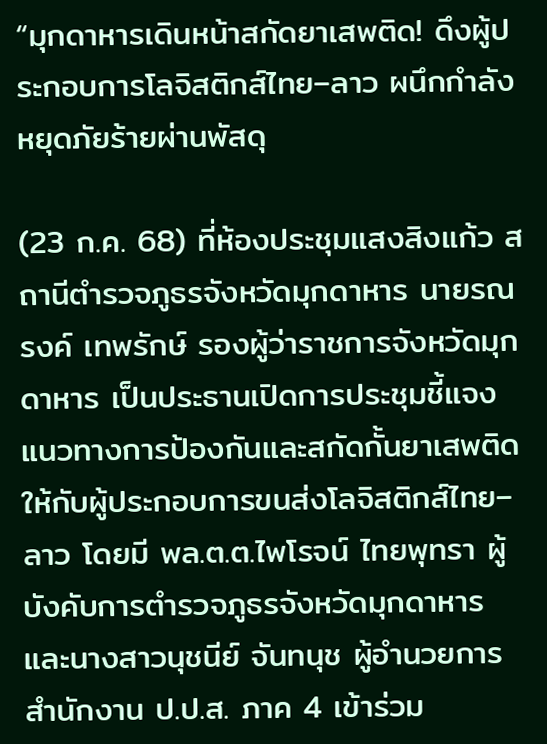“มุกดาหารเดินหน้าสกัดยาเสพติด! ดึงผู้ประกอบการโลจิสติกส์ไทย–ลาว ผนึกกำลังหยุดภัยร้ายผ่านพัสดุ

(23 ก.ค. 68) ที่ห้องประชุมแสงสิงแก้ว สถานีตำรวจภูธรจังหวัดมุกดาหาร นายรณรงค์ เทพรักษ์ รองผู้ว่าราชการจังหวัดมุกดาหาร เป็นประธานเปิดการประชุมชี้แจงแนวทางการป้องกันและสกัดกั้นยาเสพติดให้กับผู้ประกอบการขนส่งโลจิสติกส์ไทย–ลาว โดยมี พล.ต.ต.ไพโรจน์ ไทยพุทรา ผู้บังคับการตำรวจภูธรจังหวัดมุกดาหาร และนางสาวนุชนีย์ จันทนุช ผู้อำนวยการสำนักงาน ป.ป.ส. ภาค 4 เข้าร่วม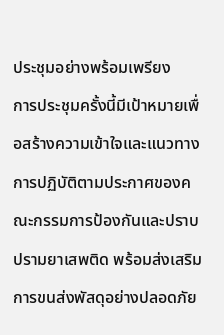ประชุมอย่างพร้อมเพรียง
การประชุมครั้งนี้มีเป้าหมายเพื่อสร้างความเข้าใจและแนวทางการปฏิบัติตามประกาศของคณะกรรมการป้องกันและปราบปรามยาเสพติด พร้อมส่งเสริมการขนส่งพัสดุอย่างปลอดภัย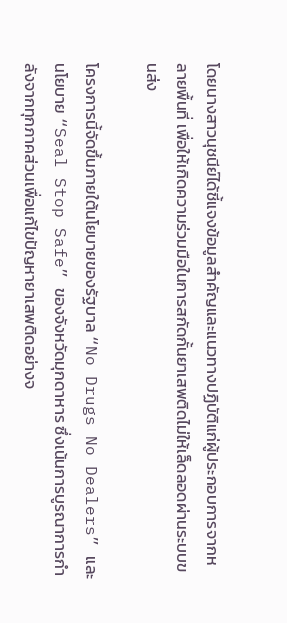โดยนางสาวนุชนีย์ได้ชี้แจงข้อมูลสำคัญและแนวทางปฏิบัติแก่ผู้ประกอบการจากหลายพื้นที่ เพื่อให้เกิดความร่วมมือในการสกัดกั้นยาเสพติดไม่ให้เล็ดลอดผ่านระบบขนส่ง

โครงการนี้จัดขึ้นภายใต้นโยบายของรัฐบาล “No Drugs No Dealers” และนโยบาย “Seal Stop Safe” ของจังหวัดมุกดาหาร ซึ่งเน้นการบูรณาการกำลังจากทุกภาคส่วนเพื่อแก้ไขปัญหายาเสพติดอย่างจ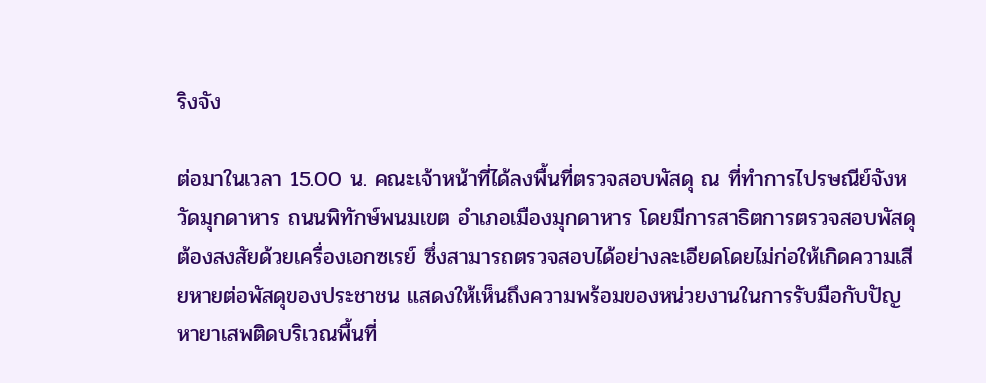ริงจัง

ต่อมาในเวลา 15.00 น. คณะเจ้าหน้าที่ได้ลงพื้นที่ตรวจสอบพัสดุ ณ ที่ทำการไปรษณีย์จังหวัดมุกดาหาร ถนนพิทักษ์พนมเขต อำเภอเมืองมุกดาหาร โดยมีการสาธิตการตรวจสอบพัสดุต้องสงสัยด้วยเครื่องเอกซเรย์ ซึ่งสามารถตรวจสอบได้อย่างละเอียดโดยไม่ก่อให้เกิดความเสียหายต่อพัสดุของประชาชน แสดงให้เห็นถึงความพร้อมของหน่วยงานในการรับมือกับปัญหายาเสพติดบริเวณพื้นที่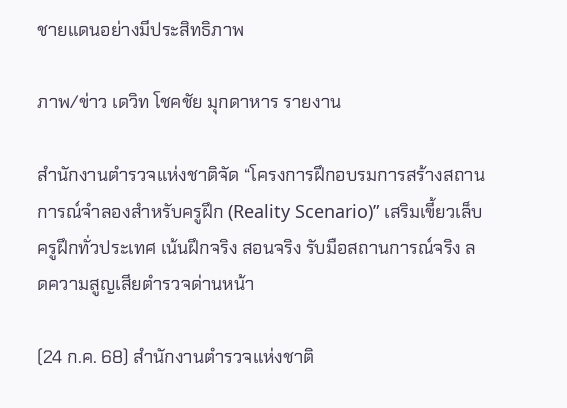ชายแดนอย่างมีประสิทธิภาพ

ภาพ/ข่าว เดวิท โชคชัย มุกดาหาร รายงาน

สำนักงานตำรวจแห่งชาติจัด “โครงการฝึกอบรมการสร้างสถานการณ์จำลองสำหรับครูฝึก (Reality Scenario)” เสริมเขี้ยวเล็บครูฝึกทั่วประเทศ เน้นฝึกจริง สอนจริง รับมือสถานการณ์จริง ลดความสูญเสียตำรวจด่านหน้า

(24 ก.ค. 68) สำนักงานตำรวจแห่งชาติ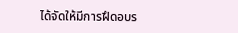ได้จัดให้มีการฝึดอบร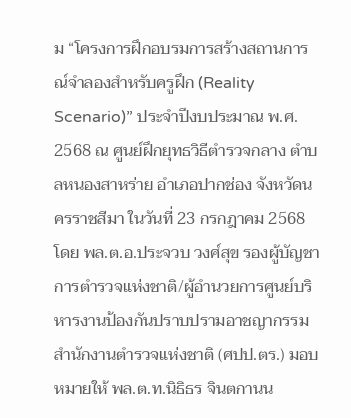ม “โครงการฝึกอบรมการสร้างสถานการณ์จำลองสำหรับครูฝึก (Reality Scenario)” ประจำปีงบประมาณ พ.ศ. 2568 ณ ศูนย์ฝึกยุทธวิธีตำรวจกลาง ตำบลหนองสาหร่าย อำเภอปากช่อง จังหวัดนครราชสีมา ในวันที่ 23 กรกฎาคม 2568 โดย พล.ต.อ.ประจวบ วงศ์สุข รองผู้บัญชาการตำรวจแห่งชาติ/ผู้อำนวยการศูนย์บริหารงานป้องกันปราบปรามอาชญากรรม สำนักงานตำรวจแห่งชาติ (ศปป.ตร.) มอบหมายให้ พล.ต.ท.นิธิธร จินตกานน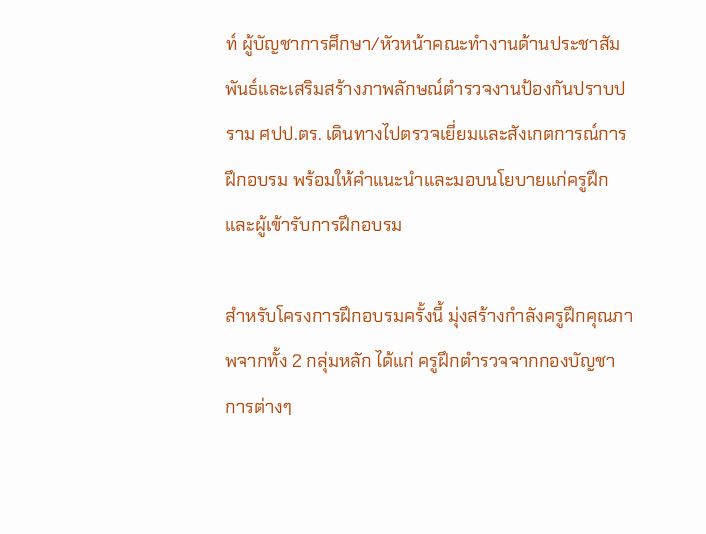ท์ ผู้บัญชาการศึกษา/หัวหน้าคณะทำงานด้านประชาสัมพันธ์และเสริมสร้างภาพลักษณ์ตำรวจงานป้องกันปราบปราม ศปป.ตร. เดินทางไปตรวจเยี่ยมและสังเกตการณ์การฝึกอบรม พร้อมให้คำแนะนำและมอบนโยบายแก่ครูฝึกและผู้เข้ารับการฝึกอบรม

สำหรับโครงการฝึกอบรมครั้งนี้ มุ่งสร้างกำลังครูฝึกคุณภาพจากทั้ง 2 กลุ่มหลัก ได้แก่ ครูฝึกตำรวจจากกองบัญชาการต่างๆ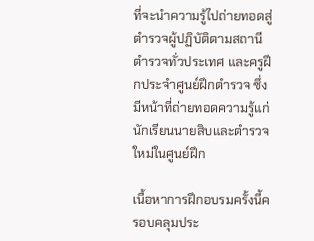ที่จะนำความรู้ไปถ่ายทอดสู่ตำรวจผู้ปฏิบัติตามสถานีตำรวจทั่วประเทศ และครูฝึกประจำศูนย์ฝึกตำรวจ ซึ่งมีหน้าที่ถ่ายทอดความรู้แก่นักเรียนนายสิบและตำรวจใหม่ในศูนย์ฝึก

เนื้อหาการฝึกอบรมครั้งนี้ครอบคลุมประ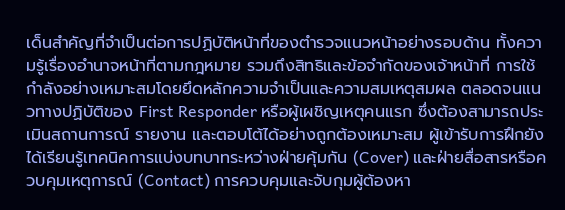เด็นสำคัญที่จำเป็นต่อการปฏิบัติหน้าที่ของตำรวจแนวหน้าอย่างรอบด้าน ทั้งความรู้เรื่องอำนาจหน้าที่ตามกฎหมาย รวมถึงสิทธิและข้อจำกัดของเจ้าหน้าที่ การใช้กำลังอย่างเหมาะสมโดยยึดหลักความจำเป็นและความสมเหตุสมผล ตลอดจนแนวทางปฏิบัติของ First Responder หรือผู้เผชิญเหตุคนแรก ซึ่งต้องสามารถประเมินสถานการณ์ รายงาน และตอบโต้ได้อย่างถูกต้องเหมาะสม ผู้เข้ารับการฝึกยังได้เรียนรู้เทคนิคการแบ่งบทบาทระหว่างฝ่ายคุ้มกัน (Cover) และฝ่ายสื่อสารหรือควบคุมเหตุการณ์ (Contact) การควบคุมและจับกุมผู้ต้องหา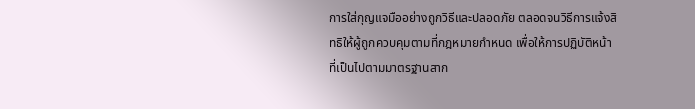การใส่กุญแจมืออย่างถูกวิธีและปลอดภัย ตลอดจนวิธีการแจ้งสิทธิให้ผู้ถูกควบคุมตามที่กฎหมายกำหนด เพื่อให้การปฏิบัติหน้าที่เป็นไปตามมาตรฐานสาก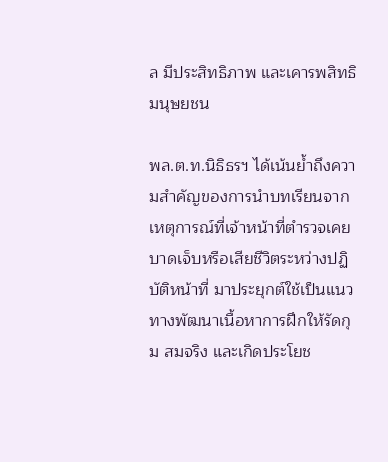ล มีประสิทธิภาพ และเคารพสิทธิมนุษยชน

พล.ต.ท.นิธิธรฯ ได้เน้นย้ำถึงความสำคัญของการนำบทเรียนจากเหตุการณ์ที่เจ้าหน้าที่ตำรวจเคยบาดเจ็บหรือเสียชีวิตระหว่างปฏิบัติหน้าที่ มาประยุกต์ใช้เป็นแนวทางพัฒนาเนื้อหาการฝึกให้รัดกุม สมจริง และเกิดประโยช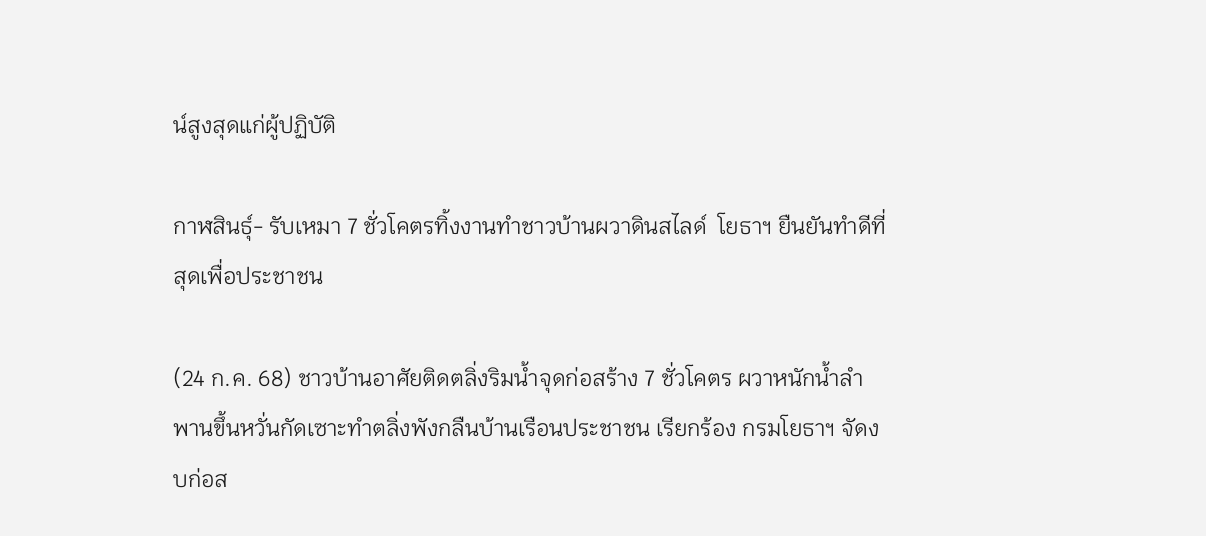น์สูงสุดแก่ผู้ปฏิบัติ

กาฬสินธุ์- รับเหมา 7 ชั่วโคตรทิ้งงานทำชาวบ้านผวาดินสไลด์  โยธาฯ ยืนยันทำดีที่สุดเพื่อประชาชน

(24 ก.ค. 68) ชาวบ้านอาศัยติดตลิ่งริมน้ำจุดก่อสร้าง 7 ชั่วโคตร ผวาหนักน้ำลำพานขึ้นหวั่นกัดเซาะทำตลิ่งพังกลืนบ้านเรือนประชาชน เรียกร้อง กรมโยธาฯ จัดงบก่อส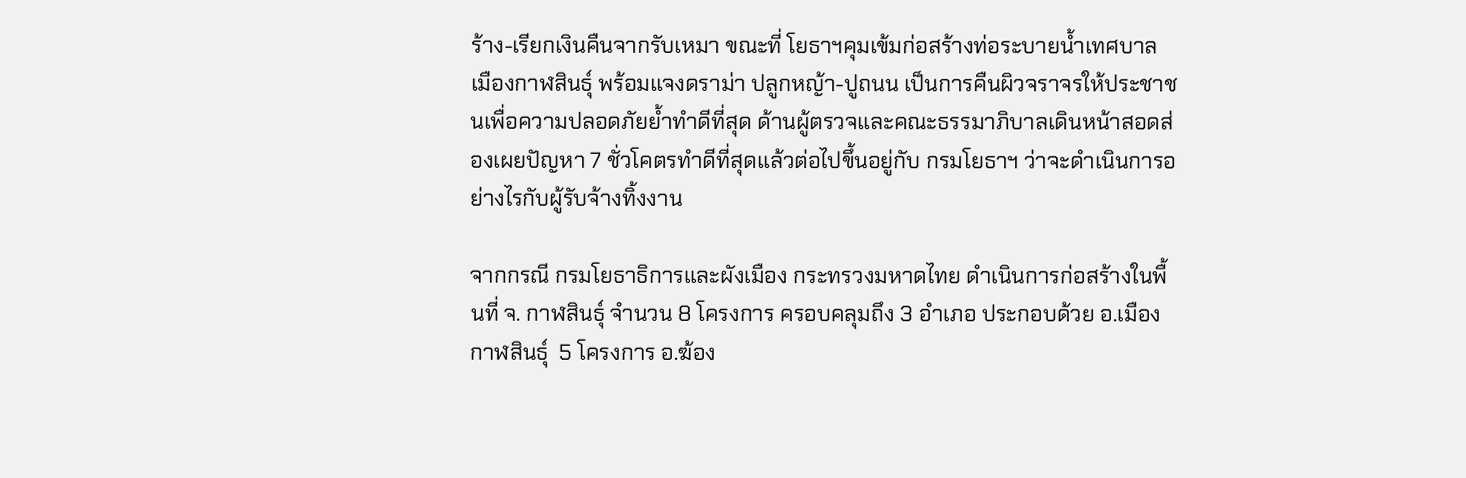ร้าง-เรียกเงินคืนจากรับเหมา ขณะที่ โยธาฯคุมเข้มก่อสร้างท่อระบายน้ำเทศบาลเมืองกาฬสินธุ์ พร้อมแจงดราม่า ปลูกหญ้า-ปูถนน เป็นการคืนผิวจราจรให้ประชาชนเพื่อความปลอดภัยย้ำทำดีที่สุด ด้านผู้ตรวจและคณะธรรมาภิบาลเดินหน้าสอดส่องเผยปัญหา 7 ชั่วโคตรทำดีที่สุดแล้วต่อไปขึ้นอยู่กับ กรมโยธาฯ ว่าจะดำเนินการอย่างไรกับผู้รับจ้างทิ้งงาน

จากกรณี กรมโยธาธิการและผังเมือง กระทรวงมหาดไทย ดำเนินการก่อสร้างในพื้นที่ จ. กาฬสินธุ์ จำนวน 8 โครงการ ครอบคลุมถึง 3 อำเภอ ประกอบด้วย อ.เมืองกาฬสินธุ์  5 โครงการ อ.ฆ้อง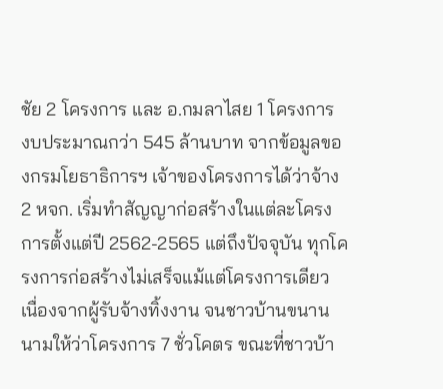ชัย 2 โครงการ และ อ.กมลาไสย 1 โครงการ  งบประมาณกว่า 545 ล้านบาท จากข้อมูลของกรมโยธาธิการฯ เจ้าของโครงการได้ว่าจ้าง 2 หจก. เริ่มทำสัญญาก่อสร้างในแต่ละโครงการตั้งแต่ปี 2562-2565 แต่ถึงปัจจุบัน ทุกโครงการก่อสร้างไม่เสร็จแม้แต่โครงการเดียว เนื่องจากผู้รับจ้างทิ้งงาน จนชาวบ้านขนานนามให้ว่าโครงการ 7 ชั่วโคตร ขณะที่ชาวบ้า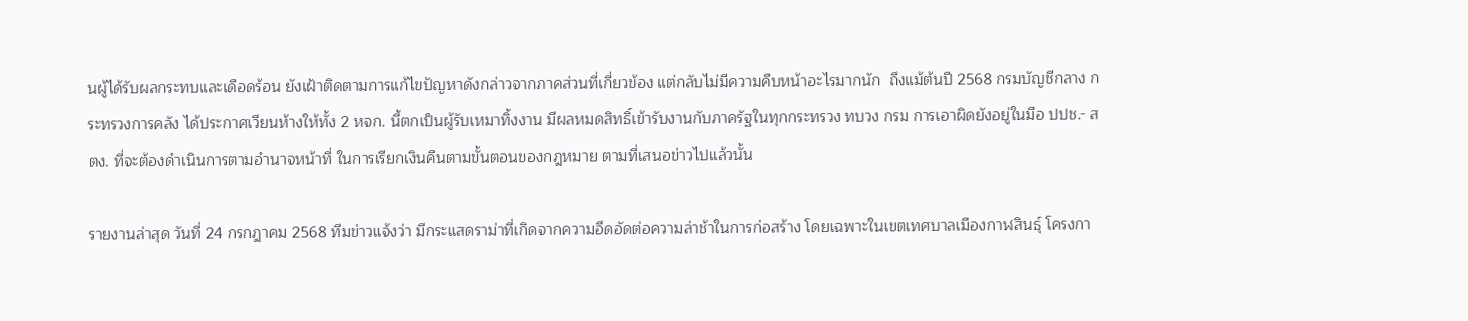นผู้ได้รับผลกระทบและเดือดร้อน ยังเฝ้าติดตามการแก้ไขปัญหาดังกล่าวจากภาคส่วนที่เกี่ยวข้อง แต่กลับไม่มีความคืบหน้าอะไรมากนัก  ถึงแม้ต้นปี 2568 กรมบัญชีกลาง กระทรวงการคลัง ได้ประกาศเวียนห้างให้ทั้ง 2 หจก. นี้ตกเป็นผู้รับเหมาทิ้งงาน มีผลหมดสิทธิ์เข้ารับงานกับภาครัฐในทุกกระทรวง ทบวง กรม การเอาผิดยังอยู่ในมือ ปปช.- สตง. ที่จะต้องดำเนินการตามอำนาจหน้าที่ ในการเรียกเงินคืนตามขั้นตอนของกฎหมาย ตามที่เสนอข่าวไปแล้วนั้น

รายงานล่าสุด วันที่ 24 กรกฎาคม 2568 ทีมข่าวแจ้งว่า มีกระแสดราม่าที่เกิดจากความอึดอัดต่อความล่าช้าในการก่อสร้าง โดยเฉพาะในเขตเทศบาลเมืองกาฬสินธุ์ โครงกา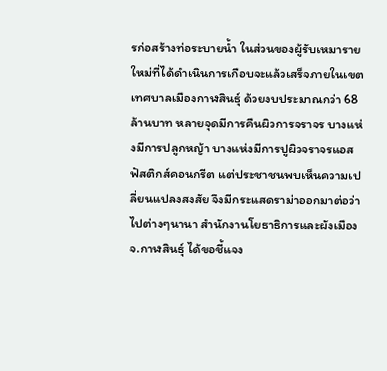รก่อสร้างท่อระบายน้ำ ในส่วนของผู้รับเหมารายใหม่ที่ได้ดำเนินการเกือบจะแล้วเสร็จภายในเขตเทศบาลเมืองกาฬสินธุ์ ด้วยงบประมาณกว่า 68 ล้านบาท หลายจุดมีการคืนผิวการจราจร บางแห่งมีการปลูกหญ้า บางแห่งมีการปูผิวจราจรแอสฟัสติกส์คอนกรีต แต่ประชาชนพบเห็นความเปลี่ยนแปลงสงสัย จึงมีกระแสดราม่าออกมาต่อว่าไปต่างๆนานา สำนักงานโยธาธิการและผังเมือง จ.กาฬสินธุ์ ได้ขอชี้แจง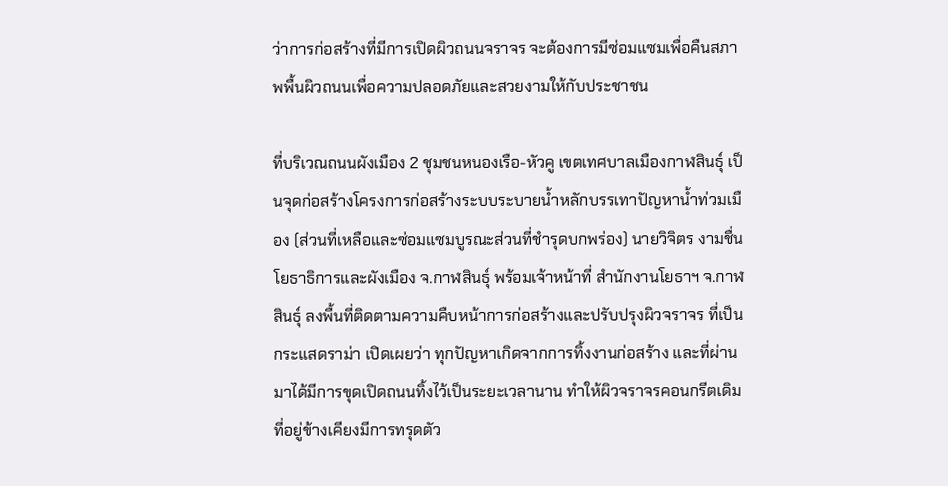ว่าการก่อสร้างที่มีการเปิดผิวถนนจราจร จะต้องการมีซ่อมแซมเพื่อคืนสภาพพื้นผิวถนนเพื่อความปลอดภัยและสวยงามให้กับประชาชน

ที่บริเวณถนนผังเมือง 2 ชุมชนหนองเรือ-หัวคู เขตเทศบาลเมืองกาฬสินธุ์ เป็นจุดก่อสร้างโครงการก่อสร้างระบบระบายน้ำหลักบรรเทาปัญหาน้ำท่วมเมือง (ส่วนที่เหลือและซ่อมแซมบูรณะส่วนที่ชำรุดบกพร่อง) นายวิจิตร งามชื่น โยธาธิการและผังเมือง จ.กาฬสินธุ์ พร้อมเจ้าหน้าที่ สำนักงานโยธาฯ จ.กาฬสินธุ์ ลงพื้นที่ติดตามความคืบหน้าการก่อสร้างและปรับปรุงผิวจราจร ที่เป็นกระแสดราม่า เปิดเผยว่า ทุกปัญหาเกิดจากการทิ้งงานก่อสร้าง และที่ผ่านมาได้มีการขุดเปิดถนนทิ้งไว้เป็นระยะเวลานาน ทำให้ผิวจราจรคอนกรีตเดิมที่อยู่ข้างเคียงมีการทรุดตัว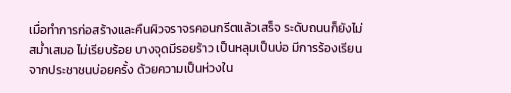เมื่อทำการก่อสร้างและคืนผิวจราจรคอนกรีตแล้วเสร็จ ระดับถนนก็ยังไม่สม่ำเสมอ ไม่เรียบร้อย บางจุดมีรอยร้าว เป็นหลุมเป็นบ่อ มีการร้องเรียนจากประชาชนบ่อยครั้ง ด้วยความเป็นห่วงใน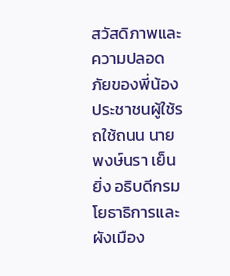สวัสดิภาพและความปลอดภัยของพี่น้องประชาชนผู้ใช้รถใช้ถนน นายพงษ์นรา เย็นยิ่ง อธิบดีกรมโยธาธิการและผังเมือง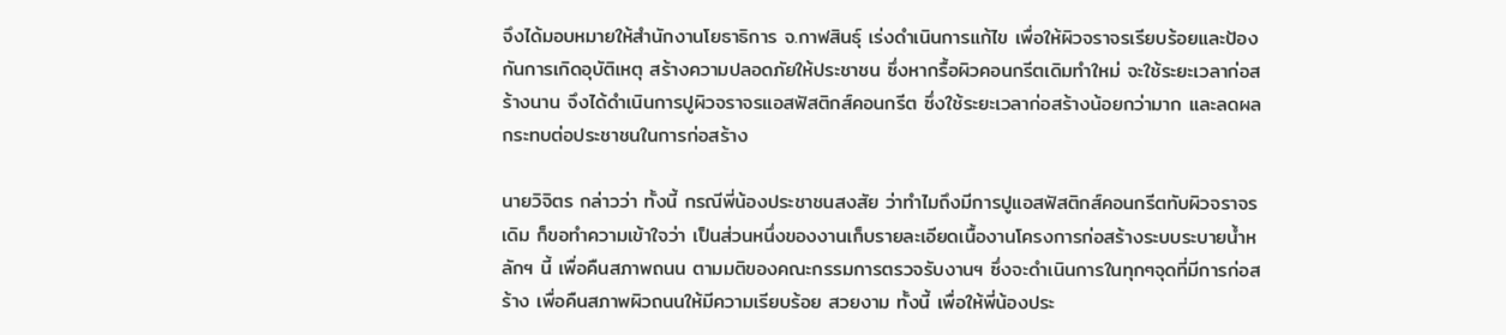จึงได้มอบหมายให้สำนักงานโยธาธิการ จ.กาฬสินธุ์ เร่งดำเนินการแก้ไข เพื่อให้ผิวจราจรเรียบร้อยและป้องกันการเกิดอุบัติเหตุ สร้างความปลอดภัยให้ประชาชน ซึ่งหากรื้อผิวคอนกรีตเดิมทำใหม่ จะใช้ระยะเวลาก่อสร้างนาน จึงได้ดำเนินการปูผิวจราจรแอสฟัสติกส์คอนกรีต ซึ่งใช้ระยะเวลาก่อสร้างน้อยกว่ามาก และลดผลกระทบต่อประชาชนในการก่อสร้าง

นายวิจิตร กล่าวว่า ทั้งนี้ กรณีพี่น้องประชาชนสงสัย ว่าทำไมถึงมีการปูแอสฟัสติกส์คอนกรีตทับผิวจราจรเดิม ก็ขอทำความเข้าใจว่า เป็นส่วนหนึ่งของงานเก็บรายละเอียดเนื้องานโครงการก่อสร้างระบบระบายน้ำหลักฯ นี้ เพื่อคืนสภาพถนน ตามมติของคณะกรรมการตรวจรับงานฯ ซึ่งจะดำเนินการในทุกๆจุดที่มีการก่อสร้าง เพื่อคืนสภาพผิวถนนให้มีความเรียบร้อย สวยงาม ทั้งนี้ เพื่อให้พี่น้องประ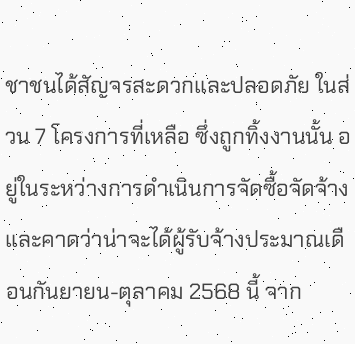ชาชนได้สัญจรสะดวกและปลอดภัย ในส่วน 7 โครงการที่เหลือ ซึ่งถูกทิ้งงานนั้น อยู่ในระหว่างการดำเนินการจัดซื้อจัดจ้าง และคาดว่าน่าจะได้ผู้รับจ้างประมาณเดือนกันยายน-ตุลาคม 2568 นี้ จาก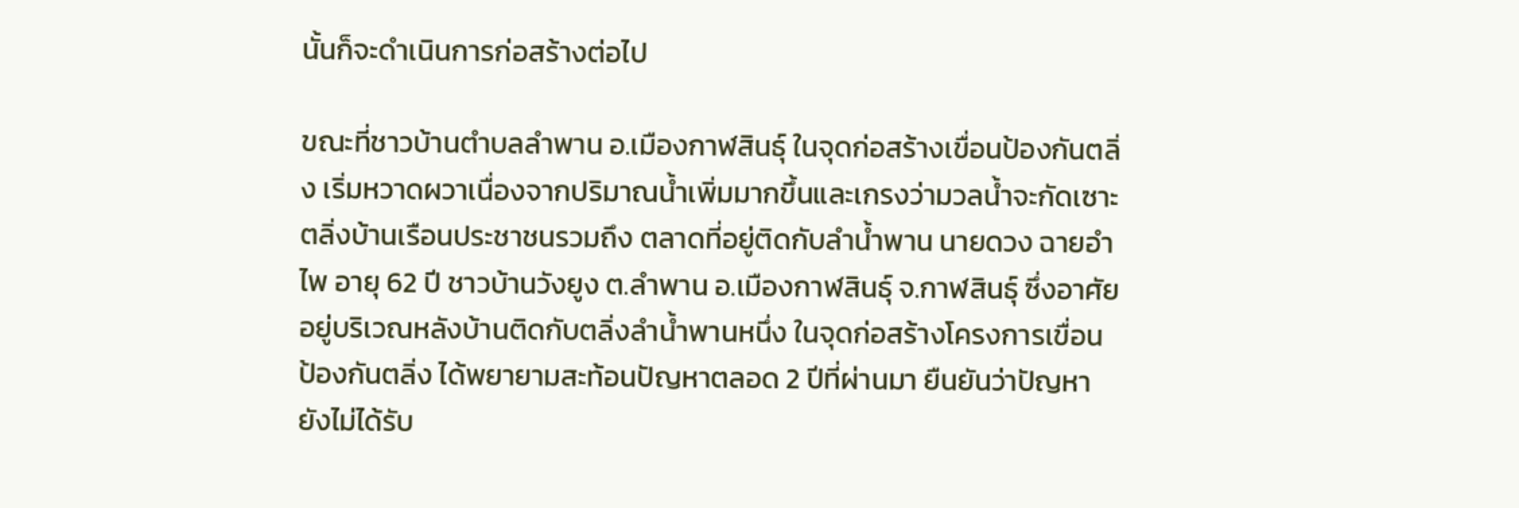นั้นก็จะดำเนินการก่อสร้างต่อไป

ขณะที่ชาวบ้านตำบลลำพาน อ.เมืองกาฬสินธุ์ ในจุดก่อสร้างเขื่อนป้องกันตลิ่ง เริ่มหวาดผวาเนื่องจากปริมาณน้ำเพิ่มมากขึ้นและเกรงว่ามวลน้ำจะกัดเซาะตลิ่งบ้านเรือนประชาชนรวมถึง ตลาดที่อยู่ติดกับลำน้ำพาน นายดวง ฉายอำไพ อายุ 62 ปี ชาวบ้านวังยูง ต.ลำพาน อ.เมืองกาฬสินธุ์ จ.กาฬสินธุ์ ซึ่งอาศัยอยู่บริเวณหลังบ้านติดกับตลิ่งลำน้ำพานหนึ่ง ในจุดก่อสร้างโครงการเขื่อนป้องกันตลิ่ง ได้พยายามสะท้อนปัญหาตลอด 2 ปีที่ผ่านมา ยืนยันว่าปัญหายังไม่ได้รับ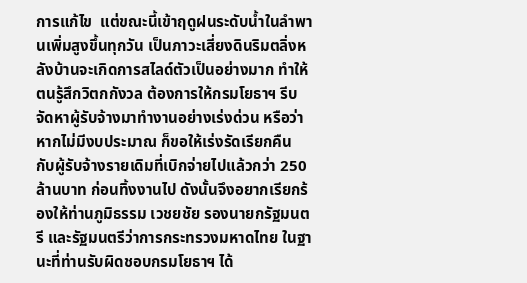การแก้ไข  แต่ขณะนี้เข้าฤดูฝนระดับน้ำในลำพานเพิ่มสูงขึ้นทุกวัน เป็นภาวะเสี่ยงดินริมตลิ่งหลังบ้านจะเกิดการสไลด์ตัวเป็นอย่างมาก ทำให้ตนรู้สึกวิตกกังวล ต้องการให้กรมโยธาฯ รีบจัดหาผู้รับจ้างมาทำงานอย่างเร่งด่วน หรือว่าหากไม่มีงบประมาณ ก็ขอให้เร่งรัดเรียกคืน กับผู้รับจ้างรายเดิมที่เบิกจ่ายไปแล้วกว่า 250 ล้านบาท ก่อนทิ้งงานไป ดังนั้นจึงอยากเรียกร้องให้ท่านภูมิธรรม เวชยชัย รองนายกรัฐมนตรี และรัฐมนตรีว่าการกระทรวงมหาดไทย ในฐานะที่ท่านรับผิดชอบกรมโยธาฯ ได้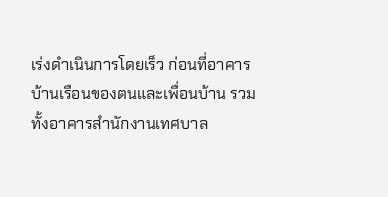เร่งดำเนินการโดยเร็ว ก่อนที่อาคารบ้านเรือนของตนและเพื่อนบ้าน รวมทั้งอาคารสำนักงานเทศบาล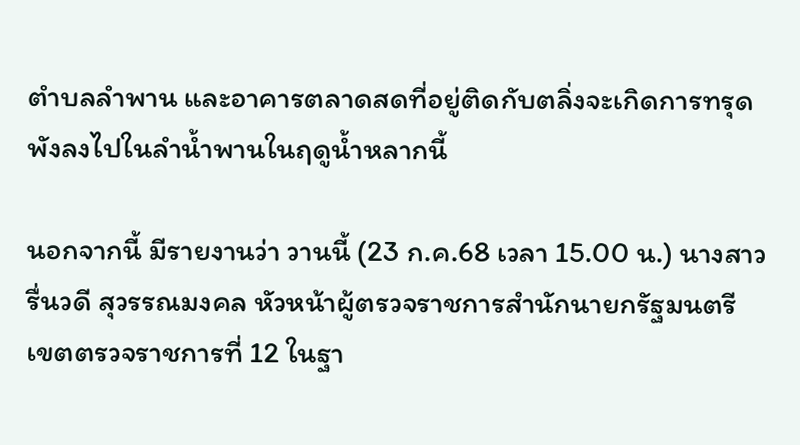ตำบลลำพาน และอาคารตลาดสดที่อยู่ติดกับตลิ่งจะเกิดการทรุดพังลงไปในลำน้ำพานในฤดูน้ำหลากนี้

นอกจากนี้ มีรายงานว่า วานนี้ (23 ก.ค.68 เวลา 15.00 น.) นางสาวรื่นวดี สุวรรณมงคล หัวหน้าผู้ตรวจราชการสำนักนายกรัฐมนตรี เขตตรวจราชการที่ 12 ในฐา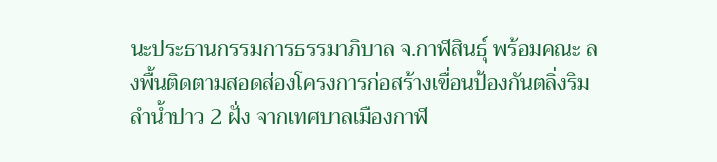นะประธานกรรมการธรรมาภิบาล จ.กาฬสินธุ์ พร้อมคณะ ลงพื้นติดตามสอดส่องโครงการก่อสร้างเขื่อนป้องกันตลิ่งริมลำน้ำปาว 2 ฝั่ง จากเทศบาลเมืองกาฬ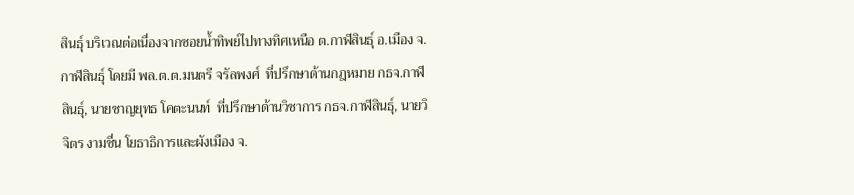สินธุ์ บริเวณต่อเนื่องจากซอยน้ำทิพย์ไปทางทิศเหนือ ต.กาฬสินธุ์ อ.เมือง จ.กาฬสินธุ์ โดยมี พล.ต.ต.มนตรี จรัลพงศ์  ที่ปรึกษาด้านกฎหมาย กธจ.กาฬสินธุ์, นายชาญยุทธ โคตะนนท์  ที่ปรึกษาด้านวิชาการ กธจ.กาฬสินธุ์, นายวิจิตร งามชื่น โยธาธิการและผังเมือง จ.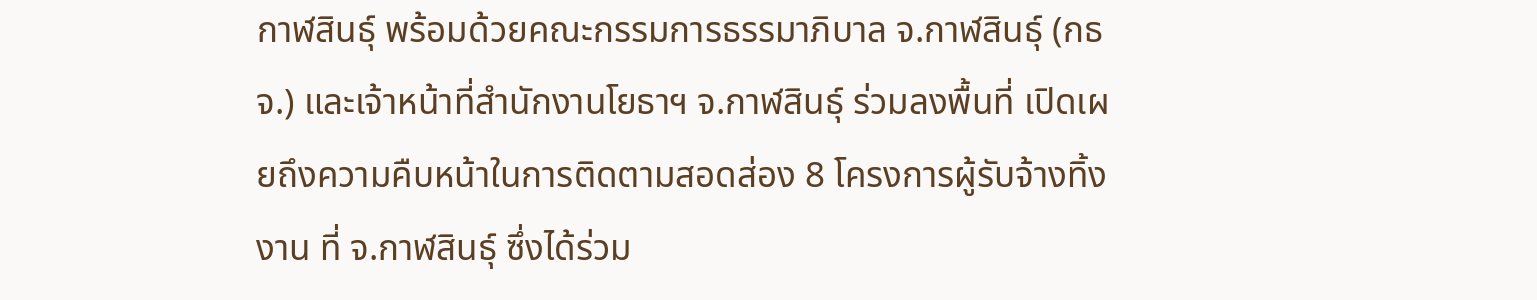กาฬสินธุ์ พร้อมด้วยคณะกรรมการธรรมาภิบาล จ.กาฬสินธุ์ (กธจ.) และเจ้าหน้าที่สำนักงานโยธาฯ จ.กาฬสินธุ์ ร่วมลงพื้นที่ เปิดเผยถึงความคืบหน้าในการติดตามสอดส่อง 8 โครงการผู้รับจ้างทิ้งงาน ที่ จ.กาฬสินธุ์ ซึ่งได้ร่วม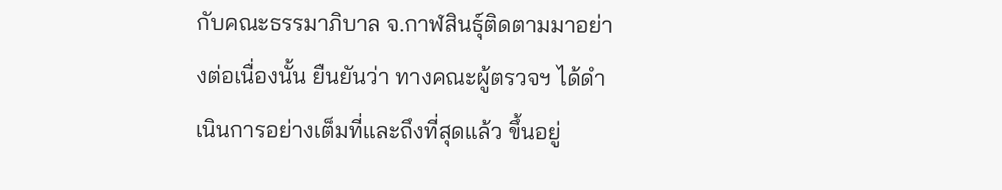กับคณะธรรมาภิบาล จ.กาฬสินธุ์ติดตามมาอย่างต่อเนื่องนั้น ยืนยันว่า ทางคณะผู้ตรวจฯ ได้ดำเนินการอย่างเต็มที่และถึงที่สุดแล้ว ขึ้นอยู่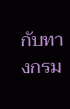กับทางกรม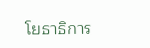โยธาธิการ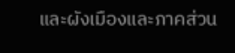และผังเมืองและภาคส่วน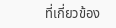ที่เกี่ยวข้อง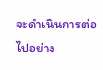จะดำเนินการต่อไปอย่าง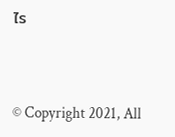ไร


© Copyright 2021, All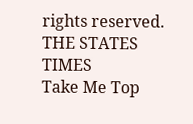rights reserved. THE STATES TIMES
Take Me Top